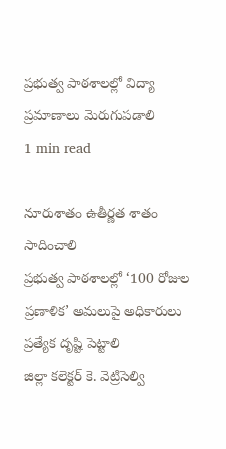ప్రభుత్వ పాఠశాలల్లో విద్యా ప్రమాణాలు మెరుగుపడాలి
1 min read

నూరుశాతం ఉతీర్ణత శాతం సాదించాలి
ప్రభుత్వ పాఠశాలల్లో ‘100 రోజుల ప్రణాళిక’ అమలుపై అధికారులు ప్రత్యేక దృష్టి పెట్టాలి
జిల్లా కలెక్టర్ కె. వెట్రిసెల్వి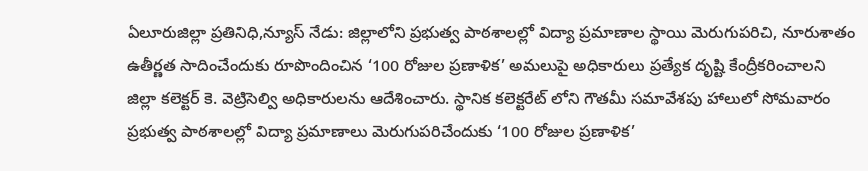ఏలూరుజిల్లా ప్రతినిధి,న్యూస్ నేడు: జిల్లాలోని ప్రభుత్వ పాఠశాలల్లో విద్యా ప్రమాణాల స్థాయి మెరుగుపరిచి, నూరుశాతం ఉతీర్ణత సాదించేందుకు రూపొందించిన ‘100 రోజుల ప్రణాళిక’ అమలుపై అధికారులు ప్రత్యేక దృష్టి కేంద్రీకరించాలని జిల్లా కలెక్టర్ కె. వెట్రిసెల్వి అధికారులను ఆదేశించారు. స్థానిక కలెక్టరేట్ లోని గౌతమీ సమావేశపు హాలులో సోమవారం ప్రభుత్వ పాఠశాలల్లో విద్యా ప్రమాణాలు మెరుగుపరిచేందుకు ‘100 రోజుల ప్రణాళిక’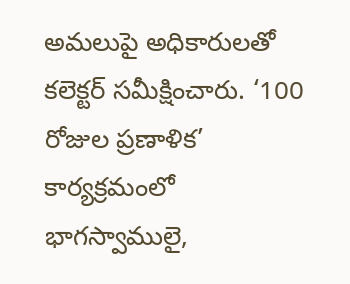అమలుపై అధికారులతో కలెక్టర్ సమీక్షించారు. ‘100 రోజుల ప్రణాళిక’ కార్యక్రమంలో భాగస్వాములై,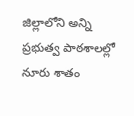జిల్లాలోని అన్ని ప్రభుత్వ పాఠశాలల్లో నూరు శాతం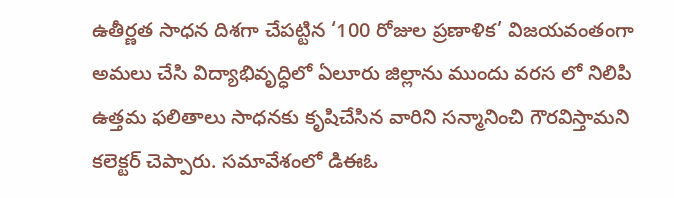ఉతీర్ణత సాధన దిశగా చేపట్టిన ‘100 రోజుల ప్రణాళిక’ విజయవంతంగా అమలు చేసి విద్యాభివృద్ధిలో ఏలూరు జిల్లాను ముందు వరస లో నిలిపి ఉత్తమ ఫలితాలు సాధనకు కృషిచేసిన వారిని సన్మానించి గౌరవిస్తామని కలెక్టర్ చెప్పారు. సమావేశంలో డిఈఓ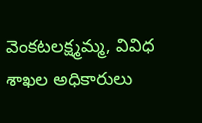వెంకటలక్ష్మమ్మ, వివిధ శాఖల అధికారులు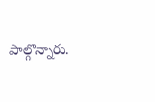పాల్గొన్నారు.